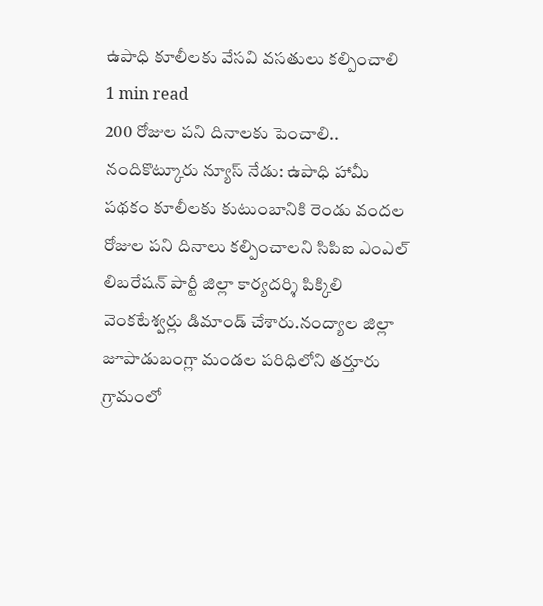ఉపాధి కూలీలకు వేసవి వసతులు కల్పించాలి
1 min read
200 రోజుల పని దినాలకు పెంచాలి..
నందికొట్కూరు న్యూస్ నేడు: ఉపాధి హామీ పథకం కూలీలకు కుటుంబానికి రెండు వందల రోజుల పని దినాలు కల్పించాలని సిపిఐ ఎంఎల్ లిబరేషన్ పార్టీ జిల్లా కార్యదర్శి పిక్కిలి వెంకటేశ్వర్లు డిమాండ్ చేశారు.నంద్యాల జిల్లా జూపాడుబంగ్లా మండల పరిధిలోని తర్తూరు గ్రామంలో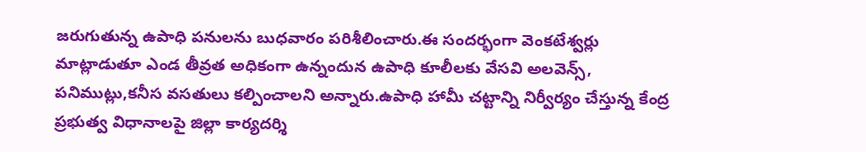జరుగుతున్న ఉపాధి పనులను బుధవారం పరిశీలించారు.ఈ సందర్భంగా వెంకటేశ్వర్లు మాట్లాడుతూ ఎండ తీవ్రత అధికంగా ఉన్నందున ఉపాధి కూలీలకు వేసవి అలవెన్స్, పనిముట్లు,కనీస వసతులు కల్పించాలని అన్నారు.ఉపాధి హామీ చట్టాన్ని నిర్వీర్యం చేస్తున్న కేంద్ర ప్రభుత్వ విధానాలపై జిల్లా కార్యదర్శి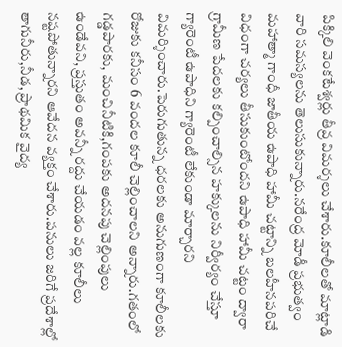పిక్కిలి వెంకటేశ్వర్లు తీవ్ర విమర్శలు చేశారు.కూలీలతో మాట్లాడి వారి సమస్యలను తెలుసుకున్నారు.నరేంద్ర మోడీ ప్రభుత్వం మహాత్మా గాంధీ జాతీయ ఉపాధి హామీ చట్టాన్ని బలహీనపరిచే విధంగా చర్యలు తీసుకుంటోందని ఉపాధి హామీ చట్టం ద్వారా గ్రామీణ పేదలకు కల్పించాల్సిన హక్కులను నిర్వీర్యం చేస్తూ గ్యారెంటీ ఉపాధిని గ్యారెంటీ లేకుండా మార్చారని విమర్శించారు.పెరుగుతున్న ధరలకు అనుగుణంగా కూలీలకు రోజుకు కనీసం 6 వందల కూలీ చెల్లించాలని అన్నారు.గతంలో గడ్డపారకు, మంచినీటికి,గంపకు అదనపు చెల్లింపులు ఉండేవని, ప్రస్తుతం అవన్నీ రద్దు చేయడం వల్ల కూలీలు నష్టపోతున్నారని ఆవేదన వ్యక్తం చేశారు.పనులు జరిగే ప్రదేశాల్లో తాగునీరు,నీడ, ప్రాథమిక వైద్య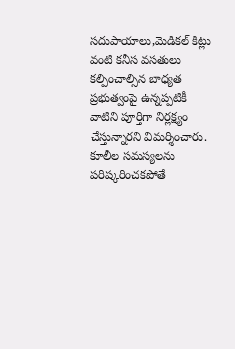సదుపాయాలు,మెడికల్ కిట్లు వంటి కనీస వసతులు కల్పించాల్సిన బాధ్యత ప్రభుత్వంపై ఉన్నప్పటికీ వాటిని పూర్తిగా నిర్లక్ష్యం చేస్తున్నారని విమర్శించారు. కూలీల సమస్యలను పరిష్కరించకపోతే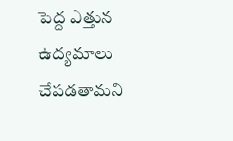పెద్ద ఎత్తున ఉద్యమాలు చేపడతామని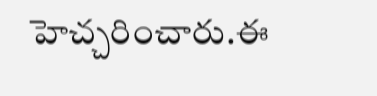హెచ్చరించారు.ఈ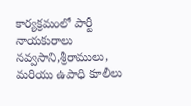కార్యక్రమంలో పార్టీ నాయకురాలు నవ్వసాని,శ్రీరాములు, మరియు ఉపాధి కూలీలు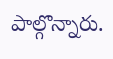పాల్గొన్నారు.